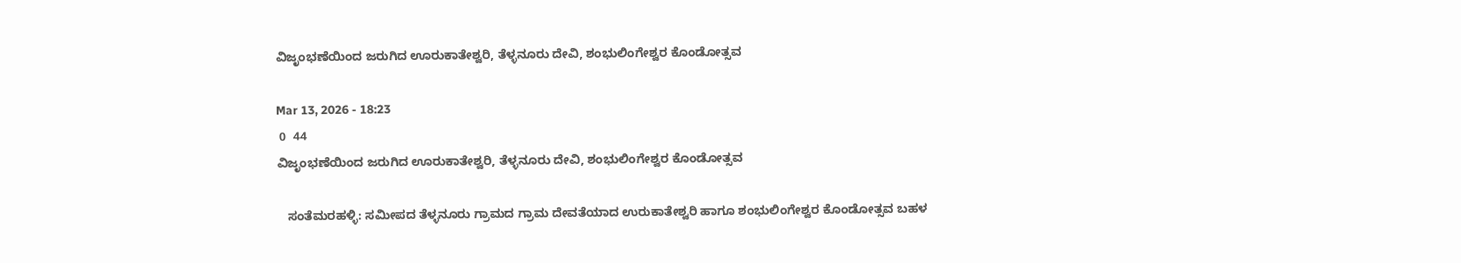ವಿಜೃಂಭಣೆಯಿಂದ ಜರುಗಿದ ಊರುಕಾತೇಶ್ವರಿ, ತೆಳ್ಳನೂರು ದೇವಿ, ಶಂಭುಲಿಂಗೇಶ್ವರ ಕೊಂಡೋತ್ಸವ

Mar 13, 2026 - 18:23
 0  44
ವಿಜೃಂಭಣೆಯಿಂದ ಜರುಗಿದ ಊರುಕಾತೇಶ್ವರಿ, ತೆಳ್ಳನೂರು ದೇವಿ, ಶಂಭುಲಿಂಗೇಶ್ವರ ಕೊಂಡೋತ್ಸವ

   ಸಂತೆಮರಹಳ್ಳಿ: ಸಮೀಪದ ತೆಳ್ಳನೂರು ಗ್ರಾಮದ ಗ್ರಾಮ ದೇವತೆಯಾದ ಉರುಕಾತೇಶ್ವರಿ ಹಾಗೂ ಶಂಭುಲಿಂಗೇಶ್ವರ ಕೊಂಡೋತ್ಸವ ಬಹಳ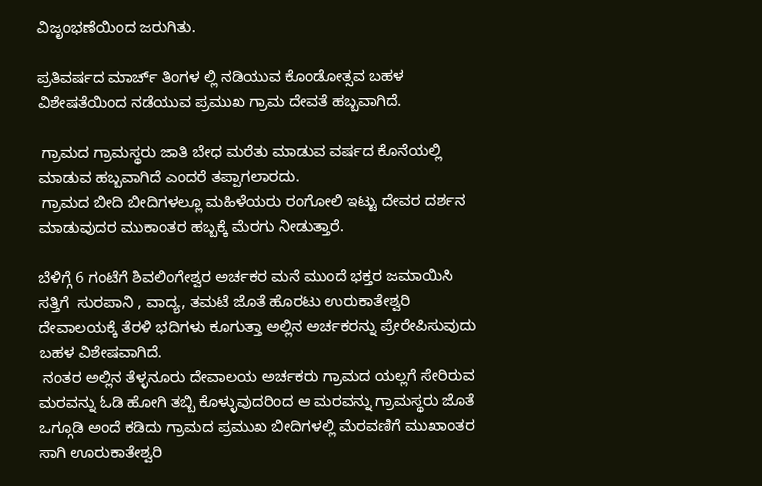ವಿಜೃಂಭಣೆಯಿಂದ ಜರುಗಿತು.

ಪ್ರತಿವರ್ಷದ ಮಾರ್ಚ್ ತಿಂಗಳ ಲ್ಲಿ ನಡಿಯುವ ಕೊಂಡೋತ್ಸವ ಬಹಳ ವಿಶೇಷತೆಯಿಂದ ನಡೆಯುವ ಪ್ರಮುಖ ಗ್ರಾಮ ದೇವತೆ ಹಬ್ಬವಾಗಿದೆ.

 ಗ್ರಾಮದ ಗ್ರಾಮಸ್ಥರು ಜಾತಿ ಬೇಧ ಮರೆತು ಮಾಡುವ ವರ್ಷದ ಕೊನೆಯಲ್ಲಿ ಮಾಡುವ ಹಬ್ಬವಾಗಿದೆ ಎಂದರೆ ತಪ್ಪಾಗಲಾರದು.
 ಗ್ರಾಮದ ಬೀದಿ ಬೀದಿಗಳಲ್ಲೂ ಮಹಿಳೆಯರು ರಂಗೋಲಿ ಇಟ್ಟು ದೇವರ ದರ್ಶನ ಮಾಡುವುದರ ಮುಕಾಂತರ ಹಬ್ಬಕ್ಕೆ ಮೆರಗು ನೀಡುತ್ತಾರೆ.

ಬೆಳಿಗ್ಗೆ 6 ಗಂಟೆಗೆ ಶಿವಲಿಂಗೇಶ್ವರ ಅರ್ಚಕರ ಮನೆ ಮುಂದೆ ಭಕ್ತರ ಜಮಾಯಿಸಿ ಸತ್ತಿಗೆ  ಸುರಪಾನಿ , ವಾದ್ಯ, ತಮಟೆ ಜೊತೆ ಹೊರಟು ಉರುಕಾತೇಶ್ವರಿ ದೇವಾಲಯಕ್ಕೆ ತೆರಳಿ ಭದಿಗಳು ಕೂಗುತ್ತಾ ಅಲ್ಲಿನ ಅರ್ಚಕರನ್ನು ಪ್ರೇರೇಪಿಸುವುದು ಬಹಳ ವಿಶೇಷವಾಗಿದೆ.
 ನಂತರ ಅಲ್ಲಿನ ತೆಳ್ಳನೂರು ದೇವಾಲಯ ಅರ್ಚಕರು ಗ್ರಾಮದ ಯಲ್ಲಗೆ ಸೇರಿರುವ ಮರವನ್ನು ಓಡಿ ಹೋಗಿ ತಬ್ಬಿ ಕೊಳ್ಳುವುದರಿಂದ ಆ ಮರವನ್ನು ಗ್ರಾಮಸ್ಥರು ಜೊತೆ ಒಗ್ಗೂಡಿ ಅಂದೆ ಕಡಿದು ಗ್ರಾಮದ ಪ್ರಮುಖ ಬೀದಿಗಳಲ್ಲಿ ಮೆರವಣಿಗೆ ಮುಖಾಂತರ ಸಾಗಿ ಊರುಕಾತೇಶ್ವರಿ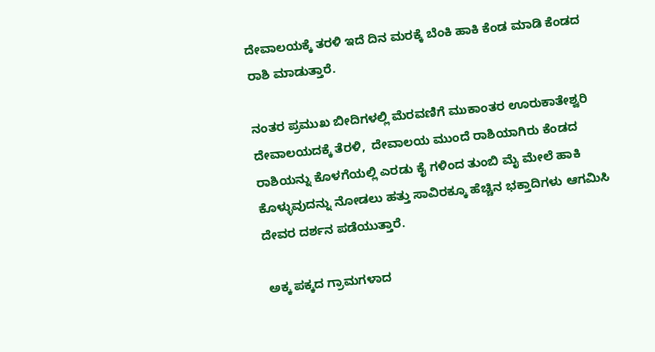ದೇವಾಲಯಕ್ಕೆ ತರಳಿ ಇದೆ ದಿನ ಮರಕ್ಕೆ ಬೆಂಕಿ ಹಾಕಿ ಕೆಂಡ ಮಾಡಿ ಕೆಂಡದ ರಾಶಿ ಮಾಡುತ್ತಾರೆ.

ನಂತರ ಪ್ರಮುಖ ಬೀದಿಗಳಲ್ಲಿ ಮೆರವಣಿಗೆ ಮುಕಾಂತರ ಊರುಕಾತೇಶ್ವರಿ ದೇವಾಲಯದಕ್ಕೆ ತೆರಳಿ,  ದೇವಾಲಯ ಮುಂದೆ ರಾಶಿಯಾಗಿರು ಕೆಂಡದ ರಾಶಿಯನ್ನು ಕೊಳಗೆಯಲ್ಲಿ ಎರಡು ಕೈ ಗಳಿಂದ ತುಂಬಿ ಮೈ ಮೇಲೆ ಹಾಕಿ ಕೊಳ್ಳುವುದನ್ನು ನೋಡಲು ಹತ್ತು ಸಾವಿರಕ್ಕೂ ಹೆಚ್ಚಿನ ಭಕ್ತಾದಿಗಳು ಆಗಮಿಸಿ ದೇವರ ದರ್ಶನ ಪಡೆಯುತ್ತಾರೆ.

 ಅಕ್ಕ ಪಕ್ಕದ ಗ್ರಾಮಗಳಾದ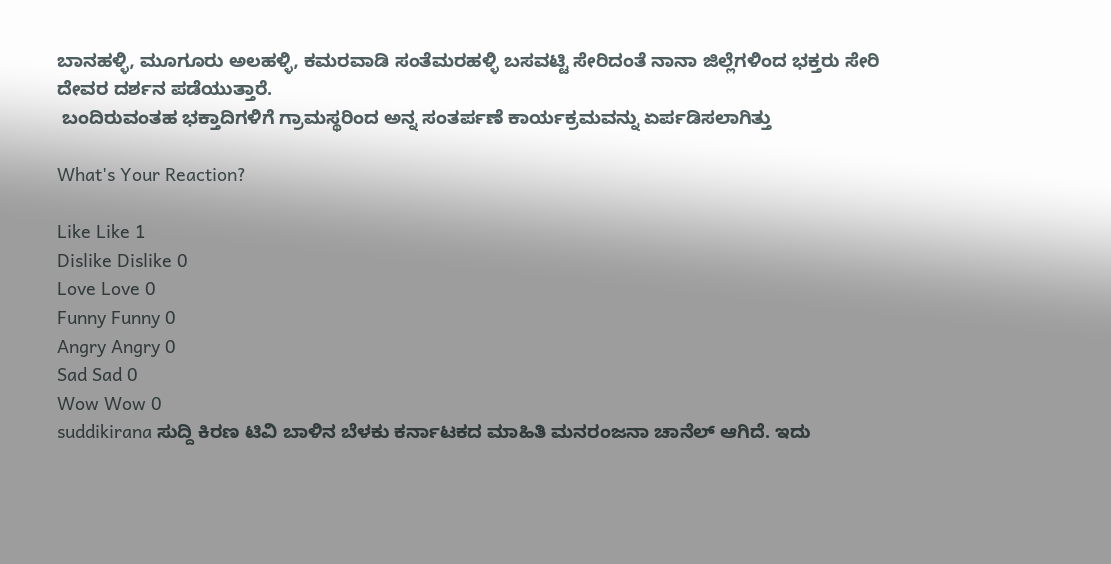ಬಾನಹಳ್ಳಿ, ಮೂಗೂರು ಅಲಹಳ್ಳಿ, ಕಮರವಾಡಿ ಸಂತೆಮರಹಳ್ಳಿ ಬಸವಟ್ಟಿ ಸೇರಿದಂತೆ ನಾನಾ ಜಿಲ್ಲೆಗಳಿಂದ ಭಕ್ತರು ಸೇರಿ ದೇವರ ದರ್ಶನ ಪಡೆಯುತ್ತಾರೆ.
 ಬಂದಿರುವಂತಹ ಭಕ್ತಾದಿಗಳಿಗೆ ಗ್ರಾಮಸ್ಥರಿಂದ ಅನ್ನ ಸಂತರ್ಪಣೆ ಕಾರ್ಯಕ್ರಮವನ್ನು ಏರ್ಪಡಿಸಲಾಗಿತ್ತು

What's Your Reaction?

Like Like 1
Dislike Dislike 0
Love Love 0
Funny Funny 0
Angry Angry 0
Sad Sad 0
Wow Wow 0
suddikirana ಸುದ್ದಿ ಕಿರಣ ಟಿವಿ ಬಾಳಿನ ಬೆಳಕು ಕರ್ನಾಟಕದ ಮಾಹಿತಿ ಮನರಂಜನಾ ಚಾನೆಲ್ ಆಗಿದೆ. ಇದು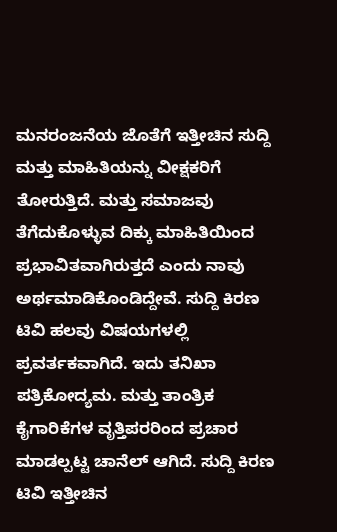ಮನರಂಜನೆಯ ಜೊತೆಗೆ ಇತ್ತೀಚಿನ ಸುದ್ದಿ ಮತ್ತು ಮಾಹಿತಿಯನ್ನು ವೀಕ್ಷಕರಿಗೆ ತೋರುತ್ತಿದೆ. ಮತ್ತು ಸಮಾಜವು ತೆಗೆದುಕೊಳ್ಳುವ ದಿಕ್ಕು ಮಾಹಿತಿಯಿಂದ ಪ್ರಭಾವಿತವಾಗಿರುತ್ತದೆ ಎಂದು ನಾವು ಅರ್ಥಮಾಡಿಕೊಂಡಿದ್ದೇವೆ. ಸುದ್ದಿ ಕಿರಣ ಟಿವಿ ಹಲವು ವಿಷಯಗಳಲ್ಲಿ ಪ್ರವರ್ತಕವಾಗಿದೆ. ಇದು ತನಿಖಾ ಪತ್ರಿಕೋದ್ಯಮ. ಮತ್ತು ತಾಂತ್ರಿಕ ಕೈಗಾರಿಕೆಗಳ ವೃತ್ತಿಪರರಿಂದ ಪ್ರಚಾರ ಮಾಡಲ್ಪಟ್ಟ ಚಾನೆಲ್ ಆಗಿದೆ. ಸುದ್ದಿ ಕಿರಣ ಟಿವಿ ಇತ್ತೀಚಿನ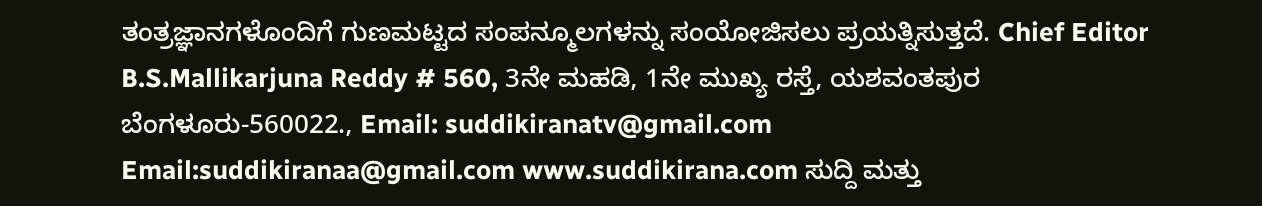ತಂತ್ರಜ್ಞಾನಗಳೊಂದಿಗೆ ಗುಣಮಟ್ಟದ ಸಂಪನ್ಮೂಲಗಳನ್ನು ಸಂಯೋಜಿಸಲು ಪ್ರಯತ್ನಿಸುತ್ತದೆ. Chief Editor B.S.Mallikarjuna Reddy # 560, 3ನೇ ಮಹಡಿ, 1ನೇ ಮುಖ್ಯ ರಸ್ತೆ, ಯಶವಂತಪುರ ಬೆಂಗಳೂರು-560022., Email: suddikiranatv@gmail.com Email:suddikiranaa@gmail.com www.suddikirana.com ಸುದ್ದಿ ಮತ್ತು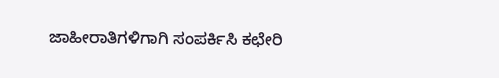ಜಾಹೀರಾತಿಗಳಿಗಾಗಿ ಸಂಪರ್ಕಿಸಿ ಕಛೇರಿ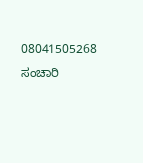08041505268 ಸಂಚಾರಿ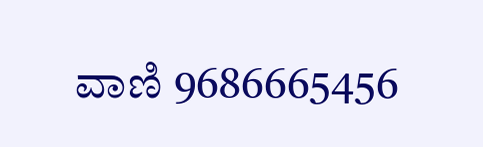ವಾಣಿ 9686665456